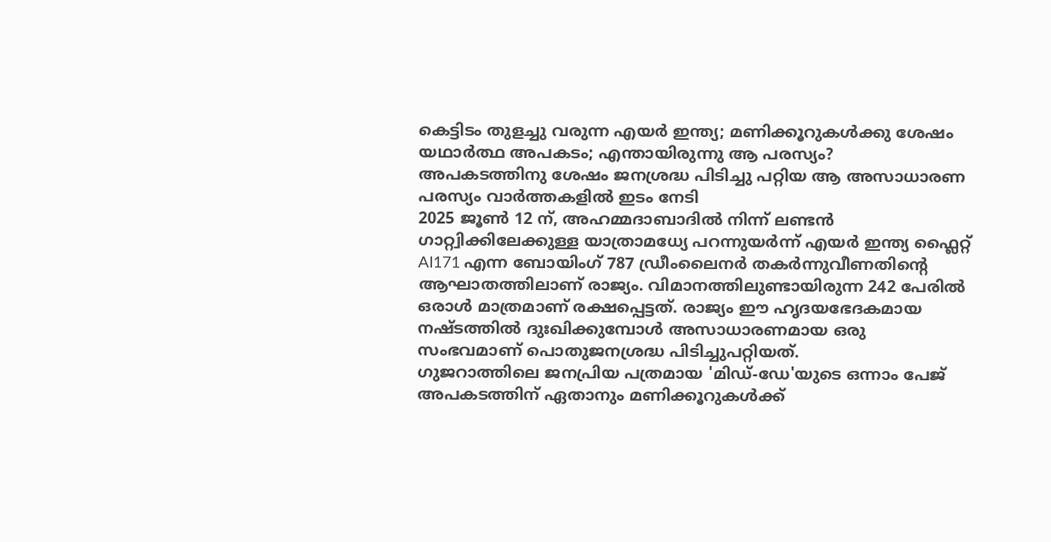കെട്ടിടം തുളച്ചു വരുന്ന എയർ ഇന്ത്യ; മണിക്കൂറുകൾക്കു ശേഷം യഥാർത്ഥ അപകടം; എന്തായിരുന്നു ആ പരസ്യം?
അപകടത്തിനു ശേഷം ജനശ്രദ്ധ പിടിച്ചു പറ്റിയ ആ അസാധാരണ പരസ്യം വാർത്തകളിൽ ഇടം നേടി
2025 ജൂൺ 12 ന്, അഹമ്മദാബാദിൽ നിന്ന് ലണ്ടൻ ഗാറ്റ്വിക്കിലേക്കുള്ള യാത്രാമധ്യേ പറന്നുയർന്ന് എയർ ഇന്ത്യ ഫ്ലൈറ്റ് AI171 എന്ന ബോയിംഗ് 787 ഡ്രീംലൈനർ തകർന്നുവീണതിൻ്റെ ആഘാതത്തിലാണ് രാജ്യം. വിമാനത്തിലുണ്ടായിരുന്ന 242 പേരിൽ ഒരാൾ മാത്രമാണ് രക്ഷപ്പെട്ടത്. രാജ്യം ഈ ഹൃദയഭേദകമായ നഷ്ടത്തിൽ ദുഃഖിക്കുമ്പോൾ അസാധാരണമായ ഒരു സംഭവമാണ് പൊതുജനശ്രദ്ധ പിടിച്ചുപറ്റിയത്.
ഗുജറാത്തിലെ ജനപ്രിയ പത്രമായ 'മിഡ്-ഡേ'യുടെ ഒന്നാം പേജ് അപകടത്തിന് ഏതാനും മണിക്കൂറുകൾക്ക്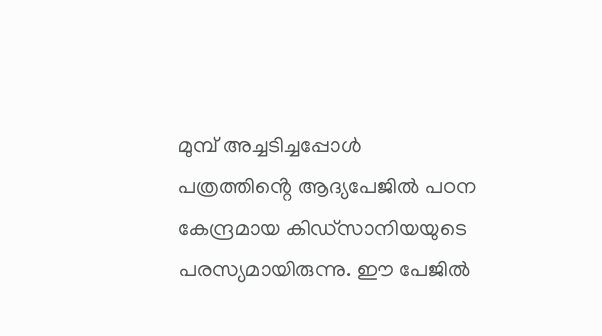മുമ്പ് അച്ചടിച്ചപ്പോൾ പത്രത്തിൻ്റെ ആദ്യപേജിൽ പഠന കേന്ദ്രമായ കിഡ്സാനിയയുടെ പരസ്യമായിരുന്നു. ഈ പേജിൽ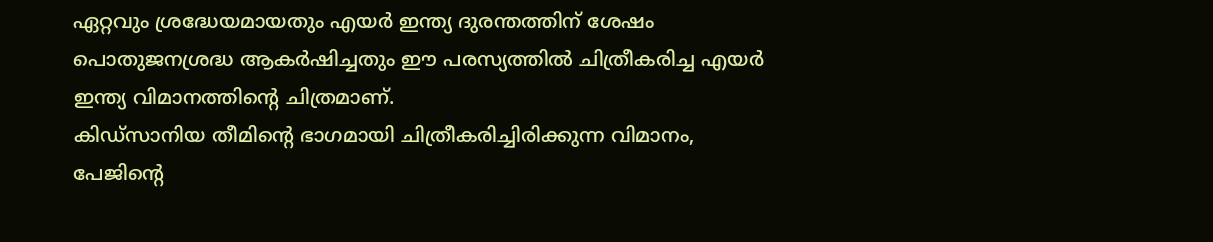ഏറ്റവും ശ്രദ്ധേയമായതും എയർ ഇന്ത്യ ദുരന്തത്തിന് ശേഷം പൊതുജനശ്രദ്ധ ആകർഷിച്ചതും ഈ പരസ്യത്തിൽ ചിത്രീകരിച്ച എയർ ഇന്ത്യ വിമാനത്തിന്റെ ചിത്രമാണ്.
കിഡ്സാനിയ തീമിൻ്റെ ഭാഗമായി ചിത്രീകരിച്ചിരിക്കുന്ന വിമാനം, പേജിന്റെ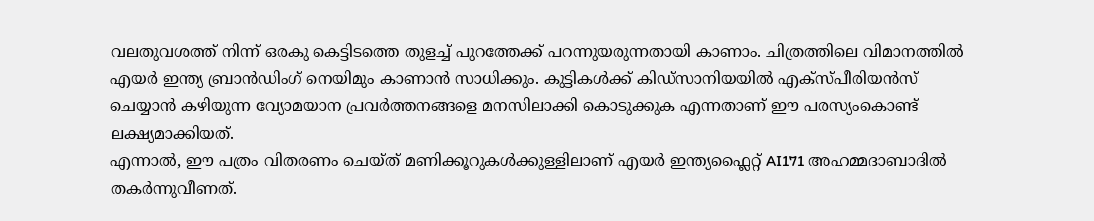വലതുവശത്ത് നിന്ന് ഒരകു കെട്ടിടത്തെ തുളച്ച് പുറത്തേക്ക് പറന്നുയരുന്നതായി കാണാം. ചിത്രത്തിലെ വിമാനത്തിൽ എയർ ഇന്ത്യ ബ്രാൻഡിംഗ് നെയിമും കാണാൻ സാധിക്കും. കുട്ടികൾക്ക് കിഡ്സാനിയയിൽ എക്സ്പീരിയൻസ് ചെയ്യാൻ കഴിയുന്ന വ്യോമയാന പ്രവർത്തനങ്ങളെ മനസിലാക്കി കൊടുക്കുക എന്നതാണ് ഈ പരസ്യംകൊണ്ട് ലക്ഷ്യമാക്കിയത്.
എന്നാൽ, ഈ പത്രം വിതരണം ചെയ്ത് മണിക്കൂറുകൾക്കുള്ളിലാണ് എയർ ഇന്ത്യഫ്ലൈറ്റ് AI171 അഹമ്മദാബാദിൽ തകർന്നുവീണത്.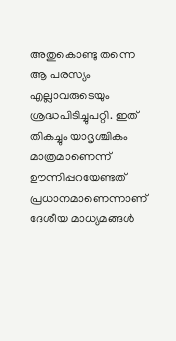അതുകൊണ്ടു തന്നെ ആ പരസ്യം എല്ലാവരുടെയും ശ്രദ്ധപിടിച്ചുപറ്റി. ഇത് തികച്ചും യാദൃശ്ചികം മാത്രമാണെന്ന് ഊന്നിപ്പറയേണ്ടത് പ്രധാനമാണെന്നാണ് ദേശീയ മാധ്യമങ്ങൾ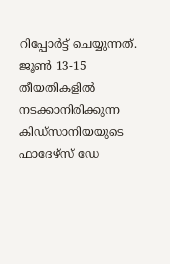റിപ്പോർട്ട് ചെയ്യുന്നത്. ജൂൺ 13-15 തീയതികളിൽ നടക്കാനിരിക്കുന്ന കിഡ്സാനിയയുടെ ഫാദേഴ്സ് ഡേ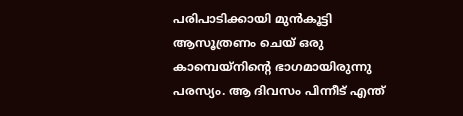പരിപാടിക്കായി മുൻകൂട്ടി ആസൂത്രണം ചെയ് ഒരു കാമ്പെയ്നിൻ്റെ ഭാഗമായിരുന്നു പരസ്യം. ആ ദിവസം പിന്നീട് എന്ത്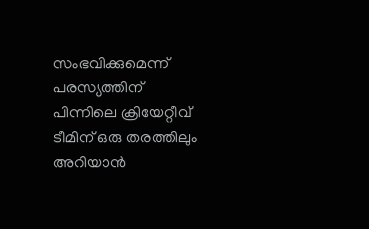സംഭവിക്കുമെന്ന് പരസ്യത്തിന് പിന്നിലെ ക്രിയേറ്റീവ് ടീമിന് ഒരു തരത്തിലും അറിയാൻ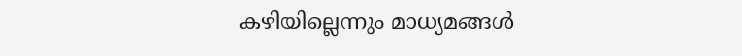കഴിയില്ലെന്നും മാധ്യമങ്ങൾ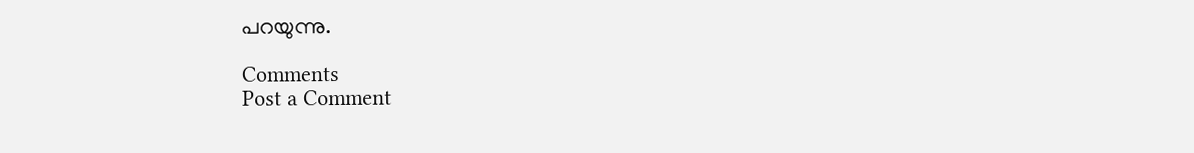പറയുന്നു.

Comments
Post a Comment